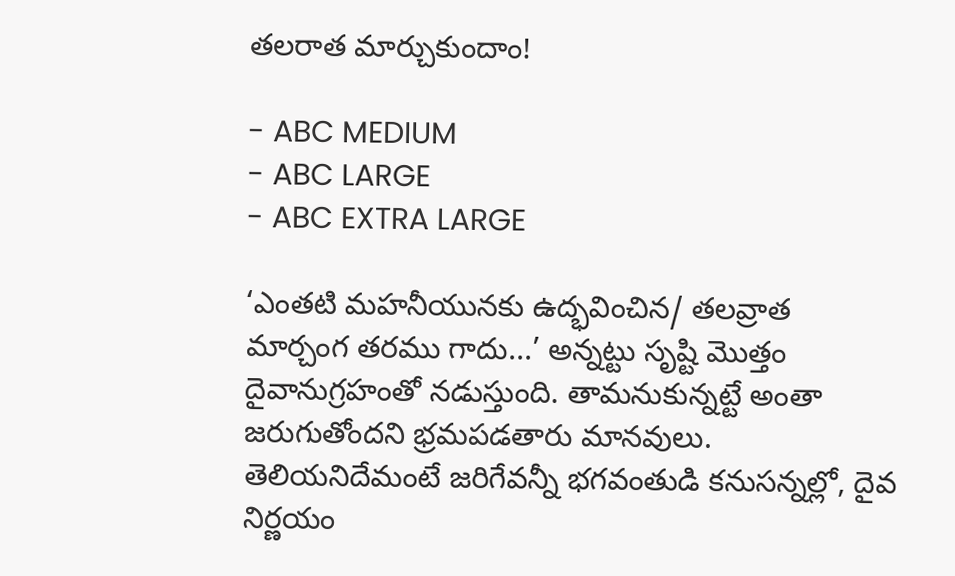తలరాత మార్చుకుందాం!

- ABC MEDIUM
- ABC LARGE
- ABC EXTRA LARGE

‘ఎంతటి మహనీయునకు ఉద్భవించిన/ తలవ్రాత మార్చంగ తరము గాదు...’ అన్నట్టు సృష్టి మొత్తం దైవానుగ్రహంతో నడుస్తుంది. తామనుకున్నట్టే అంతా జరుగుతోందని భ్రమపడతారు మానవులు. తెలియనిదేమంటే జరిగేవన్నీ భగవంతుడి కనుసన్నల్లో, దైవ నిర్ణయం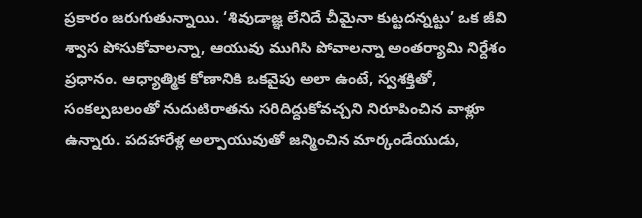ప్రకారం జరుగుతున్నాయి. ‘శివుడాజ్ఞ లేనిదే చీమైనా కుట్టదన్నట్టు’ ఒక జీవి శ్వాస పోసుకోవాలన్నా, ఆయువు ముగిసి పోవాలన్నా అంతర్యామి నిర్దేశం ప్రధానం. ఆధ్యాత్మిక కోణానికి ఒకవైపు అలా ఉంటే, స్వశక్తితో, సంకల్పబలంతో నుదుటిరాతను సరిదిద్దుకోవచ్చని నిరూపించిన వాళ్లూ ఉన్నారు. పదహారేళ్ల అల్పాయువుతో జన్మించిన మార్కండేయుడు,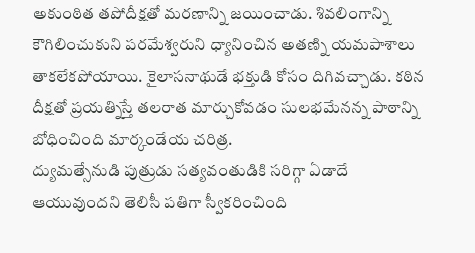అకుంఠిత తపోదీక్షతో మరణాన్ని జయించాడు. శివలింగాన్ని కౌగిలించుకుని పరమేశ్వరుని ధ్యానించిన అతణ్ని యమపాశాలు తాకలేకపోయాయి. కైలాసనాథుడే భక్తుడి కోసం దిగివచ్చాడు. కఠిన దీక్షతో ప్రయత్నిస్తే తలరాత మార్చుకోవడం సులభమేనన్న పాఠాన్ని బోధించింది మార్కండేయ చరిత్ర.
ద్యుమత్సేనుడి పుత్రుడు సత్యవంతుడికి సరిగ్గా ఏడాదే ఆయువుందని తెలిసీ పతిగా స్వీకరించింది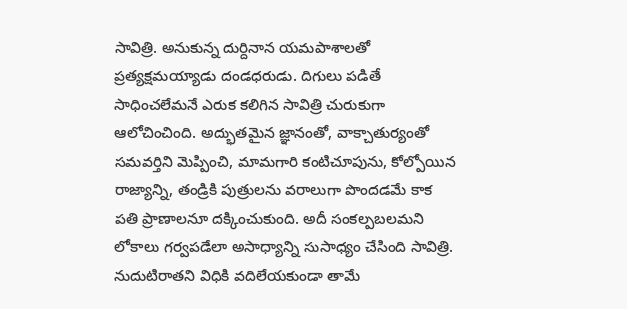సావిత్రి. అనుకున్న దుర్దినాన యమపాశాలతో ప్రత్యక్షమయ్యాడు దండధరుడు. దిగులు పడితే సాధించలేమనే ఎరుక కలిగిన సావిత్రి చురుకుగా ఆలోచించింది. అద్భుతమైన జ్ఞానంతో, వాక్చాతుర్యంతో సమవర్తిని మెప్పించి, మామగారి కంటిచూపును, కోల్పోయిన రాజ్యాన్ని, తండ్రికి పుత్రులను వరాలుగా పొందడమే కాక పతి ప్రాణాలనూ దక్కించుకుంది. అదీ సంకల్పబలమని లోకాలు గర్వపడేలా అసాధ్యాన్ని సుసాధ్యం చేసింది సావిత్రి.
నుదుటిరాతని విధికి వదిలేయకుండా తామే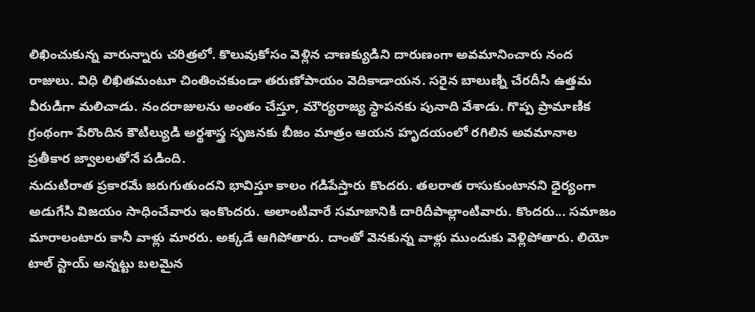లిఖించుకున్న వారున్నారు చరిత్రలో. కొలువుకోసం వెళ్లిన చాణక్యుడిని దారుణంగా అవమానించారు నంద రాజులు. విధి లిఖితమంటూ చింతించకుండా తరుణోపాయం వెదికాడాయన. సరైన బాలుణ్ని చేరదీసి ఉత్తమ వీరుడిగా మలిచాడు. నందరాజులను అంతం చేస్తూ, మౌర్యరాజ్య స్థాపనకు పునాది వేశాడు. గొప్ప ప్రామాణిక గ్రంథంగా పేరొందిన కౌటిల్యుడి అర్థశాస్త్ర సృజనకు బీజం మాత్రం ఆయన హృదయంలో రగిలిన అవమానాల ప్రతీకార జ్వాలలతోనే పడింది.
నుదుటిరాత ప్రకారమే జరుగుతుందని భావిస్తూ కాలం గడిపేస్తారు కొందరు. తలరాత రాసుకుంటానని ధైర్యంగా అడుగేసి విజయం సాధించేవారు ఇంకొందరు. అలాంటివారే సమాజానికి దారిదీపాల్లాంటివారు. కొందరు... సమాజం మారాలంటారు కానీ వాళ్లు మారరు. అక్కడే ఆగిపోతారు. దాంతో వెనకున్న వాళ్లు ముందుకు వెళ్లిపోతారు. లియో టాల్ స్టాయ్ అన్నట్టు బలమైన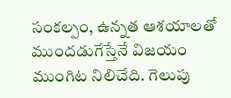సంకల్పం, ఉన్నత ఆశయాలతో ముందడుగేస్తేనే విజయం ముంగిట నిలిచేది. గెలుపు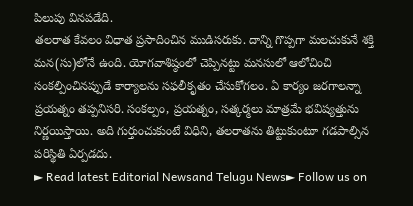పిలుపు వినపడేది.
తలరాత కేవలం విధాత ప్రసాదించిన ముడిసరుకు. దాన్ని గొప్పగా మలచుకునే శక్తి మన(సు)లోనే ఉంది. యోగవాశిష్ఠంలో చెప్పినట్టు మనసులో ఆలోచించి సంకల్పించినప్పుడే కార్యాలను సఫలీకృతం చేసుకోగలం. ఏ కార్యం జరగాలన్నా ప్రయత్నం తప్పనిసరి. సంకల్పం, ప్రయత్నం, సత్కర్మలు మాత్రమే భవిష్యత్తును నిర్ణయిస్తాయి. అది గుర్తుంచుకుంటే విధిని, తలరాతను తిట్టుకుంటూ గడపాల్సిన పరిస్థితి ఏర్పడదు.
► Read latest Editorial Newsand Telugu News► Follow us on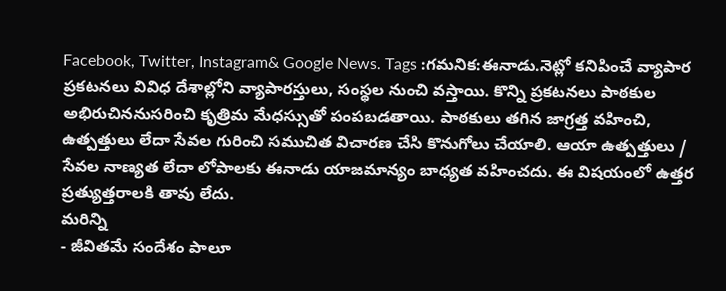Facebook, Twitter, Instagram& Google News. Tags :గమనిక:ఈనాడు.నెట్లో కనిపించే వ్యాపార ప్రకటనలు వివిధ దేశాల్లోని వ్యాపారస్తులు, సంస్థల నుంచి వస్తాయి. కొన్ని ప్రకటనలు పాఠకుల అభిరుచిననుసరించి కృత్రిమ మేధస్సుతో పంపబడతాయి. పాఠకులు తగిన జాగ్రత్త వహించి, ఉత్పత్తులు లేదా సేవల గురించి సముచిత విచారణ చేసి కొనుగోలు చేయాలి. ఆయా ఉత్పత్తులు / సేవల నాణ్యత లేదా లోపాలకు ఈనాడు యాజమాన్యం బాధ్యత వహించదు. ఈ విషయంలో ఉత్తర ప్రత్యుత్తరాలకి తావు లేదు.
మరిన్ని
- జీవితమే సందేశం పాలూ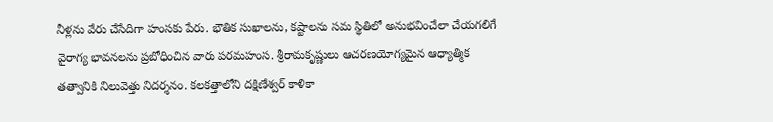నీళ్లను వేరు చేసేదిగా హంసకు పేరు. భౌతిక సుఖాలను, కష్టాలను సమ స్థితిలో అనుభవించేలా చేయగలిగే వైరాగ్య భావనలను ప్రబోధించిన వారు పరమహంస. శ్రీరామకృష్ణులు ఆచరణయోగ్యమైన ఆధ్యాత్మిక తత్వానికి నిలువెత్తు నిదర్శనం. కలకత్తాలోని దక్షిణేశ్వర్ కాళికా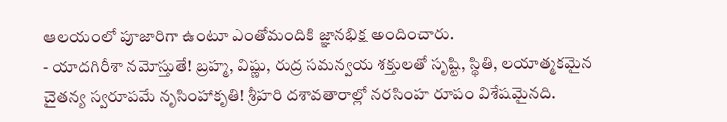ఆలయంలో పూజారిగా ఉంటూ ఎంతోమందికి జ్ఞానభిక్ష అందించారు.
- యాదగిరీశా నమోస్తుతే! బ్రహ్మ, విష్ణు, రుద్ర సమన్వయ శక్తులతో సృష్టి, స్థితి, లయాత్మకమైన చైతన్య స్వరూపమే నృసింహాకృతి! శ్రీహరి దశావతారాల్లో నరసింహ రూపం విశేషమైనది.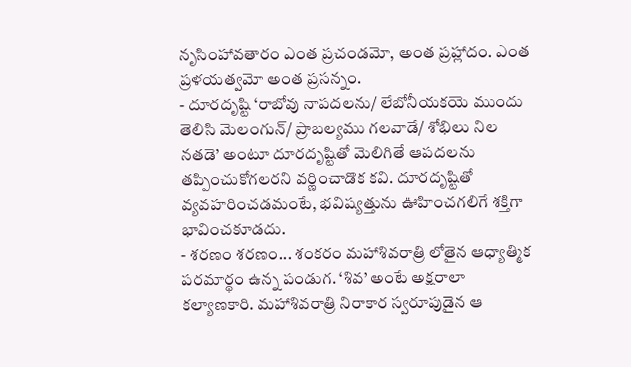నృసింహావతారం ఎంత ప్రచండమో, అంత ప్రహ్లాదం. ఎంత ప్రళయత్వమో అంత ప్రసన్నం.
- దూరదృష్టి ‘రాబోవు నాపదలను/ లేబోనీయకయె ముందు తెలిసి మెలంగున్/ ప్రాబల్యము గలవాడే/ శోభిలు నిల నతడె’ అంటూ దూరదృష్టితో మెలిగితే ఆపదలను తప్పించుకోగలరని వర్ణించాడొక కవి. దూరదృష్టితో వ్యవహరించడమంటే, భవిష్యత్తును ఊహించగలిగే శక్తిగా భావించకూడదు.
- శరణం శరణం... శంకరం మహాశివరాత్రి లోతైన ఆధ్యాత్మిక పరమార్థం ఉన్న పండుగ. ‘శివ’ అంటే అక్షరాలా కల్యాణకారి. మహాశివరాత్రి నిరాకార స్వరూపుడైన ఆ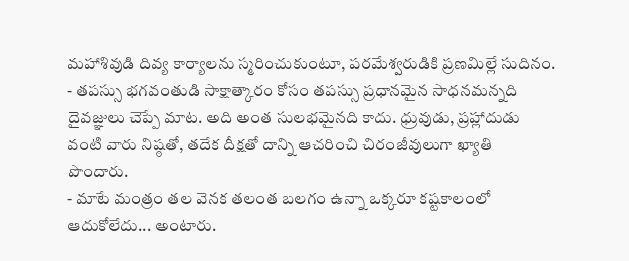మహాశివుడి దివ్య కార్యాలను స్మరించుకుంటూ, పరమేశ్వరుడికి ప్రణమిల్లే సుదినం.
- తపస్సు భగవంతుడి సాక్షాత్కారం కోసం తపస్సు ప్రధానమైన సాధనమన్నది దైవజ్ఞులు చెప్పే మాట. అది అంత సులభమైనది కాదు. ధ్రువుడు, ప్రహ్లాదుడు వంటి వారు నిష్ఠతో, తదేక దీక్షతో దాన్ని ఆచరించి చిరంజీవులుగా ఖ్యాతి పొందారు.
- మాటే మంత్రం తల వెనక తలంత బలగం ఉన్నా ఒక్కరూ కష్టకాలంలో ఆదుకోలేదు... అంటారు.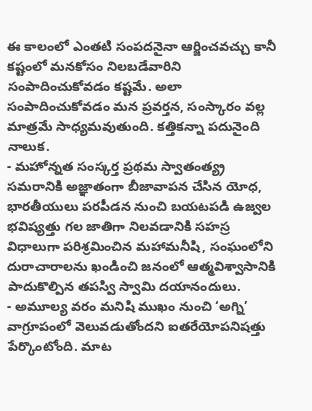ఈ కాలంలో ఎంతటి సంపదనైనా ఆర్జించవచ్చు కానీ కష్టంలో మనకోసం నిలబడేవారిని సంపాదించుకోవడం కష్టమే. అలా సంపాదించుకోవడం మన ప్రవర్తన, సంస్కారం వల్ల మాత్రమే సాధ్యమవుతుంది. కత్తికన్నా పదునైంది నాలుక.
- మహోన్నత సంస్కర్త ప్రథమ స్వాతంత్య్ర సమరానికి అజ్ఞాతంగా బీజావాపన చేసిన యోధ, భారతీయులు పరపీడన నుంచి బయటపడి ఉజ్వల భవిష్యత్తు గల జాతిగా నిలవడానికి సహస్ర విధాలుగా పరిశ్రమించిన మహామనీషి, సంఘంలోని దురాచారాలను ఖండించి జనంలో ఆత్మవిశ్వాసానికి పాదుకొల్పిన తపస్వి స్వామి దయానందులు.
- అమూల్య వరం మనిషి ముఖం నుంచి ‘అగ్ని’ వాగ్రూపంలో వెలువడుతోందని ఐతరేయోపనిషత్తు పేర్కొంటోంది. మాట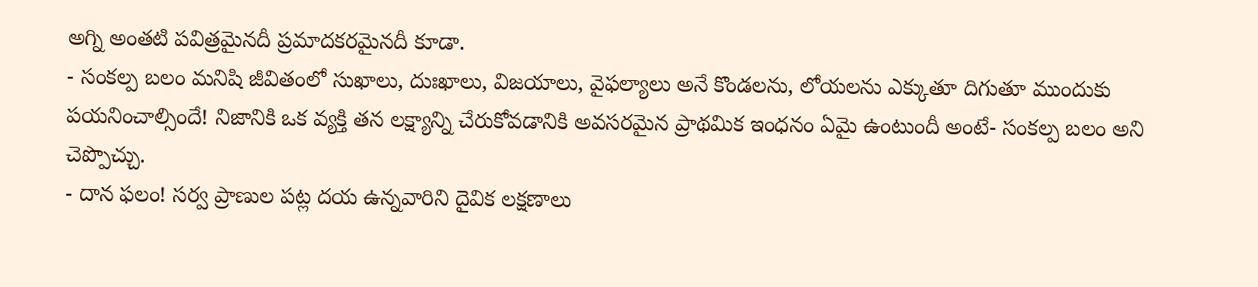అగ్ని అంతటి పవిత్రమైనదీ ప్రమాదకరమైనదీ కూడా.
- సంకల్ప బలం మనిషి జీవితంలో సుఖాలు, దుఃఖాలు, విజయాలు, వైఫల్యాలు అనే కొండలను, లోయలను ఎక్కుతూ దిగుతూ ముందుకు పయనించాల్సిందే! నిజానికి ఒక వ్యక్తి తన లక్ష్యాన్ని చేరుకోవడానికి అవసరమైన ప్రాథమిక ఇంధనం ఏమై ఉంటుందీ అంటే- సంకల్ప బలం అని చెప్పొచ్చు.
- దాన ఫలం! సర్వ ప్రాణుల పట్ల దయ ఉన్నవారిని దైవిక లక్షణాలు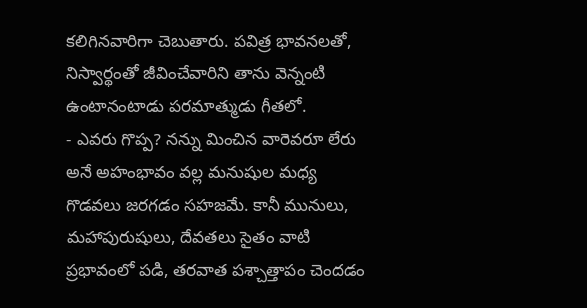కలిగినవారిగా చెబుతారు. పవిత్ర భావనలతో, నిస్వార్థంతో జీవించేవారిని తాను వెన్నంటి ఉంటానంటాడు పరమాత్ముడు గీతలో.
- ఎవరు గొప్ప? నన్ను మించిన వారెవరూ లేరు అనే అహంభావం వల్ల మనుషుల మధ్య గొడవలు జరగడం సహజమే. కానీ మునులు, మహాపురుషులు, దేవతలు సైతం వాటి ప్రభావంలో పడి, తరవాత పశ్చాత్తాపం చెందడం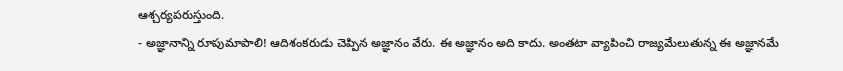ఆశ్చర్యపరుస్తుంది.
- అజ్ఞానాన్ని రూపుమాపాలి! ఆదిశంకరుడు చెప్పిన అజ్ఞానం వేరు. ఈ అజ్ఞానం అది కాదు. అంతటా వ్యాపించి రాజ్యమేలుతున్న ఈ అజ్ఞానమే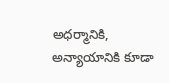అధర్మానికి, అన్యాయానికి కూడా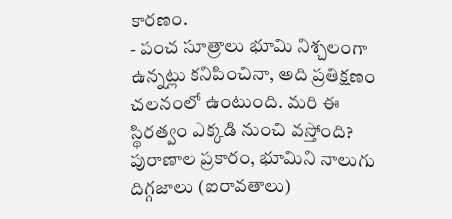కారణం.
- పంచ సూత్రాలు భూమి నిశ్చలంగా ఉన్నట్లు కనిపించినా, అది ప్రతిక్షణం చలనంలో ఉంటుంది. మరి ఈ స్థిరత్వం ఎక్కడి నుంచి వస్తోంది? పురాణాల ప్రకారం, భూమిని నాలుగు దిగ్గజాలు (ఐరావతాలు)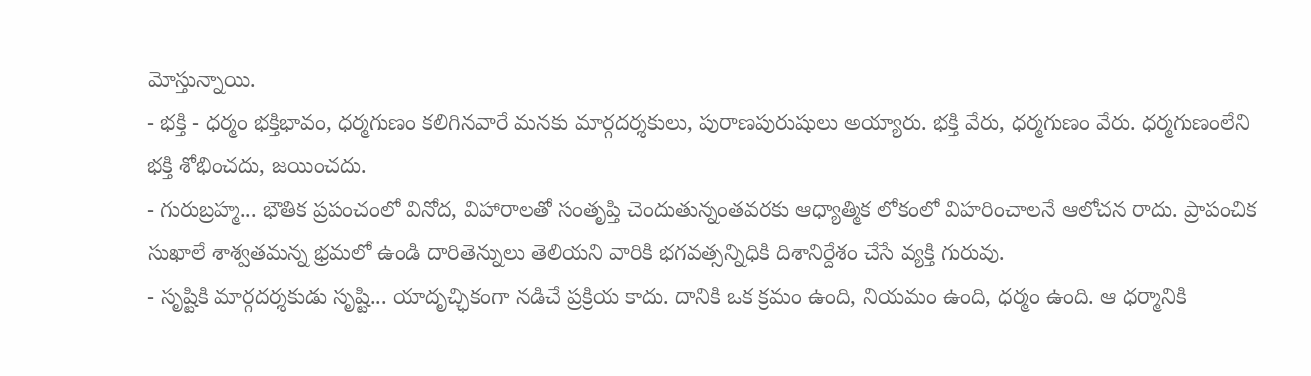మోస్తున్నాయి.
- భక్తి - ధర్మం భక్తిభావం, ధర్మగుణం కలిగినవారే మనకు మార్గదర్శకులు, పురాణపురుషులు అయ్యారు. భక్తి వేరు, ధర్మగుణం వేరు. ధర్మగుణంలేని భక్తి శోభించదు, జయించదు.
- గురుబ్రహ్మ... భౌతిక ప్రపంచంలో వినోద, విహారాలతో సంతృప్తి చెందుతున్నంతవరకు ఆధ్యాత్మిక లోకంలో విహరించాలనే ఆలోచన రాదు. ప్రాపంచిక సుఖాలే శాశ్వతమన్న భ్రమలో ఉండి దారితెన్నులు తెలియని వారికి భగవత్సన్నిధికి దిశానిర్దేశం చేసే వ్యక్తి గురువు.
- సృష్టికి మార్గదర్శకుడు సృష్టి... యాదృచ్ఛికంగా నడిచే ప్రక్రియ కాదు. దానికి ఒక క్రమం ఉంది, నియమం ఉంది, ధర్మం ఉంది. ఆ ధర్మానికి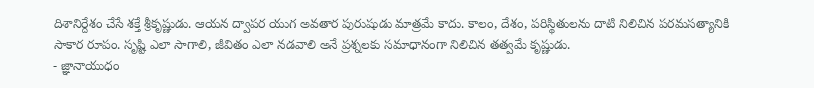దిశానిర్దేశం చేసే శక్తే శ్రీకృష్ణుడు. ఆయన ద్వాపర యుగ అవతార పురుషుడు మాత్రమే కాదు. కాలం, దేశం, పరిస్థితులను దాటి నిలిచిన పరమసత్యానికి సాకార రూపం. సృష్టి ఎలా సాగాలి, జీవితం ఎలా నడవాలి అనే ప్రశ్నలకు సమాధానంగా నిలిచిన తత్వమే కృష్ణుడు.
- జ్ఞానాయుధం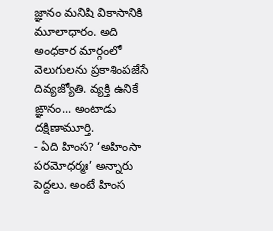జ్ఞానం మనిషి వికాసానికి మూలాధారం. అది అంధకార మార్గంలో వెలుగులను ప్రకాశింపజేసే దివ్యజ్యోతి. వ్యక్తి ఉనికే ఙ్ఞానం... అంటాడు దక్షిణామూర్తి.
- ఏది హింస? ‘అహింసా పరమోధర్మః’ అన్నారు పెద్దలు. అంటే హింస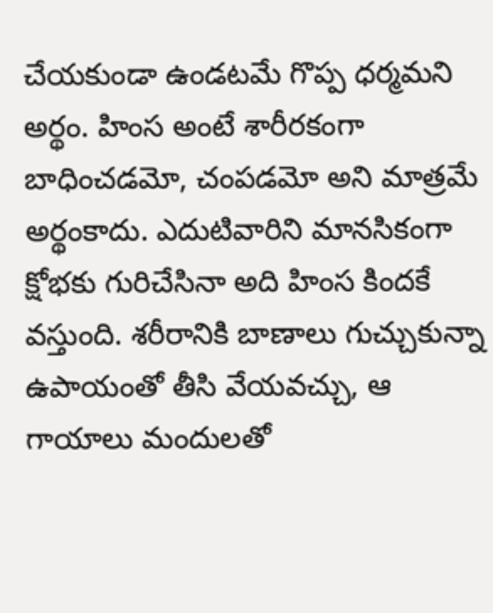చేయకుండా ఉండటమే గొప్ప ధర్మమని అర్థం. హింస అంటే శారీరకంగా బాధించడమో, చంపడమో అని మాత్రమే అర్థంకాదు. ఎదుటివారిని మానసికంగా క్షోభకు గురిచేసినా అది హింస కిందకే వస్తుంది. శరీరానికి బాణాలు గుచ్చుకున్నా ఉపాయంతో తీసి వేయవచ్చు, ఆ గాయాలు మందులతో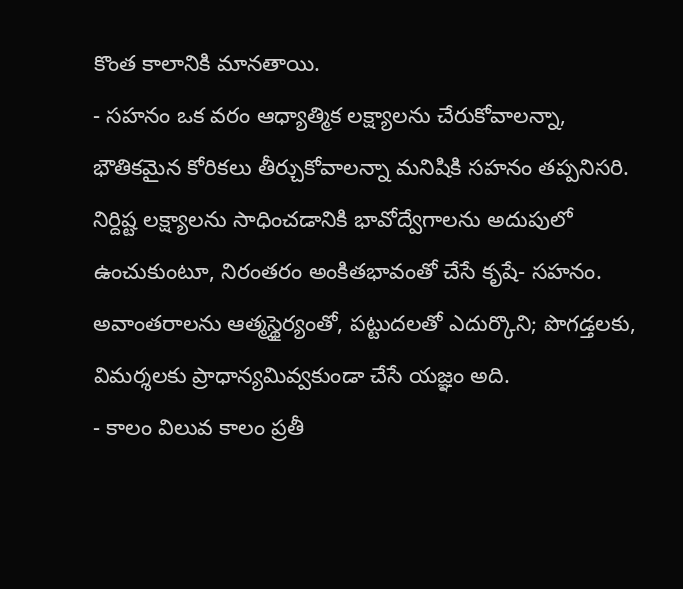కొంత కాలానికి మానతాయి.
- సహనం ఒక వరం ఆధ్యాత్మిక లక్ష్యాలను చేరుకోవాలన్నా, భౌతికమైన కోరికలు తీర్చుకోవాలన్నా మనిషికి సహనం తప్పనిసరి. నిర్దిష్ట లక్ష్యాలను సాధించడానికి భావోద్వేగాలను అదుపులో ఉంచుకుంటూ, నిరంతరం అంకితభావంతో చేసే కృషే- సహనం. అవాంతరాలను ఆత్మస్థైర్యంతో, పట్టుదలతో ఎదుర్కొని; పొగడ్తలకు, విమర్శలకు ప్రాధాన్యమివ్వకుండా చేసే యజ్ఞం అది.
- కాలం విలువ కాలం ప్రతీ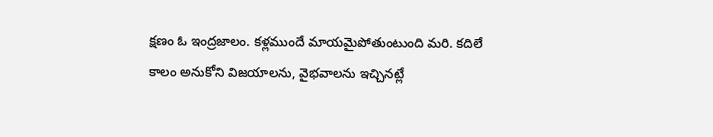క్షణం ఓ ఇంద్రజాలం. కళ్లముందే మాయమైపోతుంటుంది మరి. కదిలే కాలం అనుకోని విజయాలను, వైభవాలను ఇచ్చినట్లే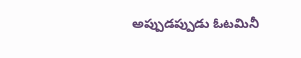అప్పుడప్పుడు ఓటమినీ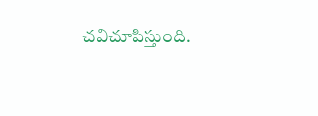చవిచూపిస్తుంది.